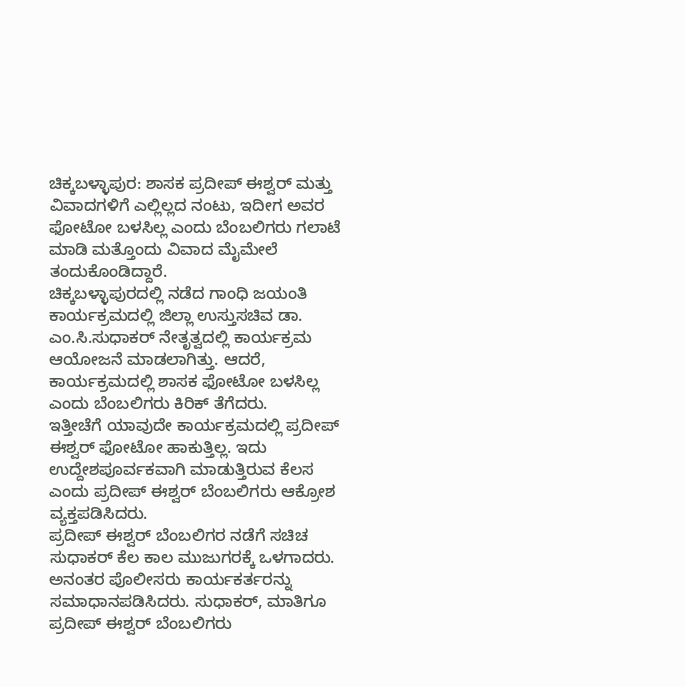ಚಿಕ್ಕಬಳ್ಳಾಪುರ: ಶಾಸಕ ಪ್ರದೀಪ್ ಈಶ್ವರ್ ಮತ್ತು ವಿವಾದಗಳಿಗೆ ಎಲ್ಲಿಲ್ಲದ ನಂಟು, ಇದೀಗ ಅವರ ಫೋಟೋ ಬಳಸಿಲ್ಲ ಎಂದು ಬೆಂಬಲಿಗರು ಗಲಾಟೆ ಮಾಡಿ ಮತ್ತೊಂದು ವಿವಾದ ಮೈಮೇಲೆ ತಂದುಕೊಂಡಿದ್ದಾರೆ.
ಚಿಕ್ಕಬಳ್ಳಾಪುರದಲ್ಲಿ ನಡೆದ ಗಾಂಧಿ ಜಯಂತಿ ಕಾರ್ಯಕ್ರಮದಲ್ಲಿ ಜಿಲ್ಲಾ ಉಸ್ತುಸಚಿವ ಡಾ. ಎಂ.ಸಿ.ಸುಧಾಕರ್ ನೇತೃತ್ವದಲ್ಲಿ ಕಾರ್ಯಕ್ರಮ ಆಯೋಜನೆ ಮಾಡಲಾಗಿತ್ತು. ಆದರೆ, ಕಾರ್ಯಕ್ರಮದಲ್ಲಿ ಶಾಸಕ ಫೋಟೋ ಬಳಸಿಲ್ಲ ಎಂದು ಬೆಂಬಲಿಗರು ಕಿರಿಕ್ ತೆಗೆದರು.
ಇತ್ತೀಚೆಗೆ ಯಾವುದೇ ಕಾರ್ಯಕ್ರಮದಲ್ಲಿ ಪ್ರದೀಪ್ ಈಶ್ವರ್ ಫೋಟೋ ಹಾಕುತ್ತಿಲ್ಲ. ಇದು ಉದ್ದೇಶಪೂರ್ವಕವಾಗಿ ಮಾಡುತ್ತಿರುವ ಕೆಲಸ ಎಂದು ಪ್ರದೀಪ್ ಈಶ್ವರ್ ಬೆಂಬಲಿಗರು ಆಕ್ರೋಶ ವ್ಯಕ್ತಪಡಿಸಿದರು.
ಪ್ರದೀಪ್ ಈಶ್ವರ್ ಬೆಂಬಲಿಗರ ನಡೆಗೆ ಸಚಿಚ ಸುಧಾಕರ್ ಕೆಲ ಕಾಲ ಮುಜುಗರಕ್ಕೆ ಒಳಗಾದರು. ಅನಂತರ ಪೊಲೀಸರು ಕಾರ್ಯಕರ್ತರನ್ನು ಸಮಾಧಾನಪಡಿಸಿದರು. ಸುಧಾಕರ್, ಮಾತಿಗೂ ಪ್ರದೀಪ್ ಈಶ್ವರ್ ಬೆಂಬಲಿಗರು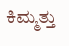ಕಿಮ್ಮತ್ತು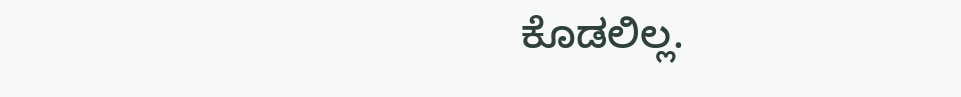ಕೊಡಲಿಲ್ಲ.